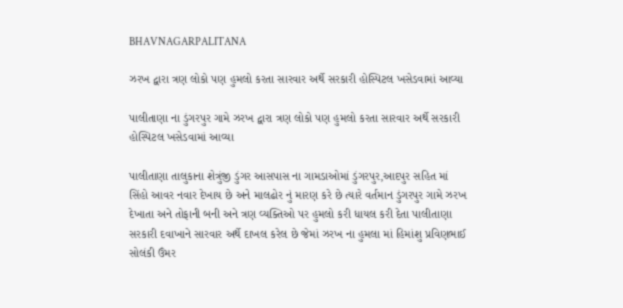BHAVNAGARPALITANA

ઝરખ દ્વારા ત્રણ લોકો પણ હુમલો કરતા સારવાર અર્થે સરકારી હોસ્પિટલ ખસેડવામાં આવ્યા

પાલીતાણા ના ડુંગરપુર ગામે ઝરખ દ્વારા ત્રણ લોકો પણ હુમલો કરતા સારવાર અર્થે સરકારી હોસ્પિટલ ખસેડવામાં આવ્યા

પાલીતાણા તાલુકાના શેત્રુંજી ડુંગર આસપાસ ના ગામડાઓમાં ડુંગરપુર,આદપુર સહિત માં સિંહો આવર નવાર દેખાય છે અને માલઢોર નું મારણ કરે છે ત્યારે વર્તમાન ડુંગરપુર ગામે ઝરખ દેખાતા અને તોફાની બની અને ત્રણ વ્યક્તિઓ પર હુમલો કરી ધાયલ કરી દેતા પાલીતાણા સરકારી દવાખાને સારવાર અર્થે દાખલ કરેલ છે જેમાં ઝરખ ના હુમલા માં હિમાંશુ પ્રવિણભાઈ સોલંકી ઉંમર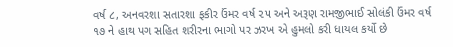વર્ષ ૮, અનવરશા સતારશા ફકીર ઉંમર વર્ષ ૨૫ અને અરૂણ રામજીભાઈ સોલંકી ઉંમર વર્ષ ૧૭ ને હાથ પગ સહિત શરીરના ભાગો પર ઝરખ એ હુમલો કરી ધાયલ કર્યો છે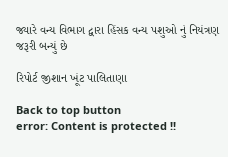જ્યારે વન્ય વિભાગ દ્વારા હિંસક વન્ય પશુઓ નું નિયંત્રણ જરૂરી બન્યું છે

રિપોર્ટ જીશાન ખૂંટ પાલિતાણા

Back to top button
error: Content is protected !!